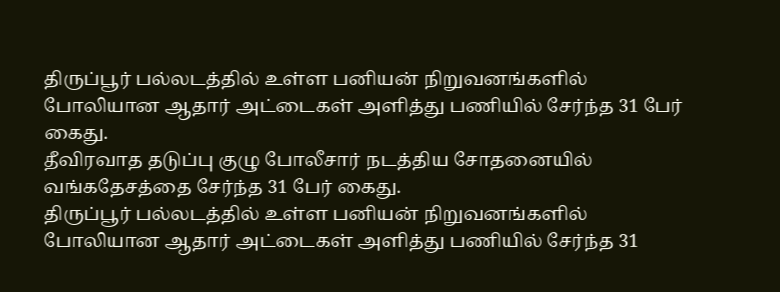திருப்பூர் பல்லடத்தில் உள்ள பனியன் நிறுவனங்களில் போலியான ஆதார் அட்டைகள் அளித்து பணியில் சேர்ந்த 31 பேர் கைது.
தீவிரவாத தடுப்பு குழு போலீசார் நடத்திய சோதனையில் வங்கதேசத்தை சேர்ந்த 31 பேர் கைது.
திருப்பூர் பல்லடத்தில் உள்ள பனியன் நிறுவனங்களில் போலியான ஆதார் அட்டைகள் அளித்து பணியில் சேர்ந்த 31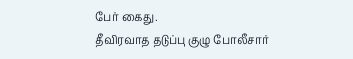பேர் கைது.
தீவிரவாத தடுப்பு குழு போலீசார்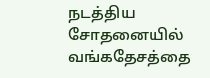நடத்திய சோதனையில் வங்கதேசத்தை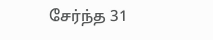சேர்ந்த 31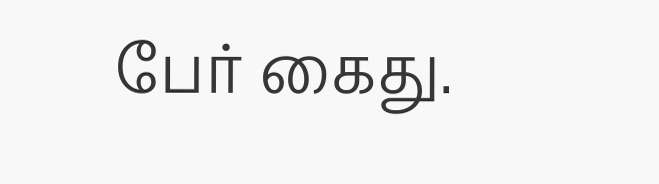பேர் கைது.